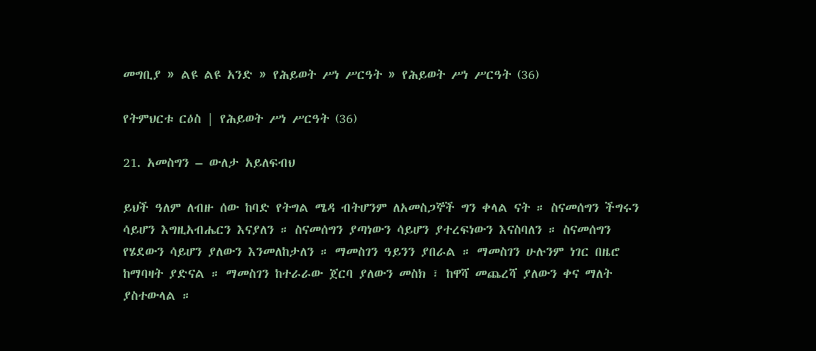መግቢያ » ልዩ ልዩ አንድ » የሕይወት ሥነ ሥርዓት » የሕይወት ሥነ ሥርዓት (36)

የትምህርቱ ርዕስ | የሕይወት ሥነ ሥርዓት (36)

21. አመስግን – ውለታ አይለፍብህ

ይህች ዓለም ለብዙ ሰው ከባድ የትግል ሜዳ ብትሆንም ለአመስጋኞች ግን ቀላል ናት ። ስናመሰግን ችግሩን ሳይሆን እግዚአብሔርን እናያለን ። ስናመሰግን ያጣነውን ሳይሆን ያተረፍነውን እናስባለን ። ስናመሰግን የሄደውን ሳይሆን ያለውን እንመለከታለን ። ማመስገን ዓይንን ያበራል ። ማመስገን ሁሉንም ነገር በዜሮ ከማባዛት ያድናል ። ማመስገን ከተራራው ጀርባ ያለውን መስክ ፣ ከዋሻ መጨረሻ ያለውን ቀና ማለት ያስተውላል ።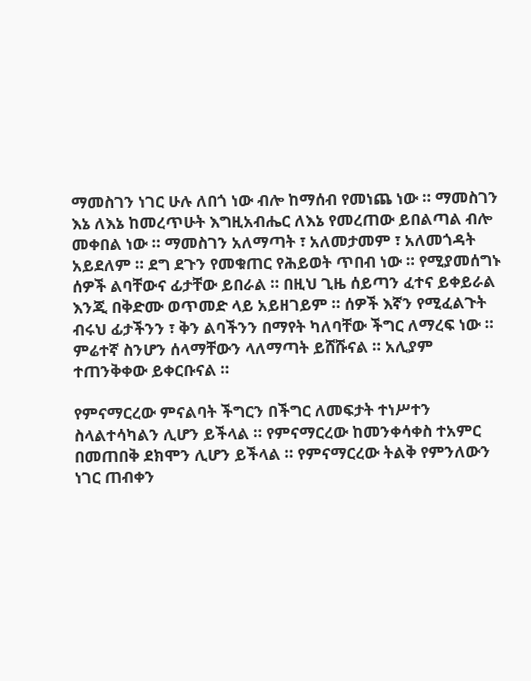ማመስገን ነገር ሁሉ ለበጎ ነው ብሎ ከማሰብ የመነጨ ነው ። ማመስገን እኔ ለእኔ ከመረጥሁት እግዚአብሔር ለእኔ የመረጠው ይበልጣል ብሎ መቀበል ነው ። ማመስገን አለማጣት ፣ አለመታመም ፣ አለመጎዳት አይደለም ። ደግ ደጉን የመቁጠር የሕይወት ጥበብ ነው ። የሚያመሰግኑ ሰዎች ልባቸውና ፊታቸው ይበራል ። በዚህ ጊዜ ሰይጣን ፈተና ይቀይራል እንጂ በቅድሙ ወጥመድ ላይ አይዘገይም ። ሰዎች እኛን የሚፈልጉት ብሩህ ፊታችንን ፣ ቅን ልባችንን በማየት ካለባቸው ችግር ለማረፍ ነው ። ምሬተኛ ስንሆን ሰላማቸውን ላለማጣት ይሸሹናል ። አሊያም ተጠንቅቀው ይቀርቡናል ።

የምናማርረው ምናልባት ችግርን በችግር ለመፍታት ተነሥተን ስላልተሳካልን ሊሆን ይችላል ። የምናማርረው ከመንቀሳቀስ ተአምር በመጠበቅ ደክሞን ሊሆን ይችላል ። የምናማርረው ትልቅ የምንለውን ነገር ጠብቀን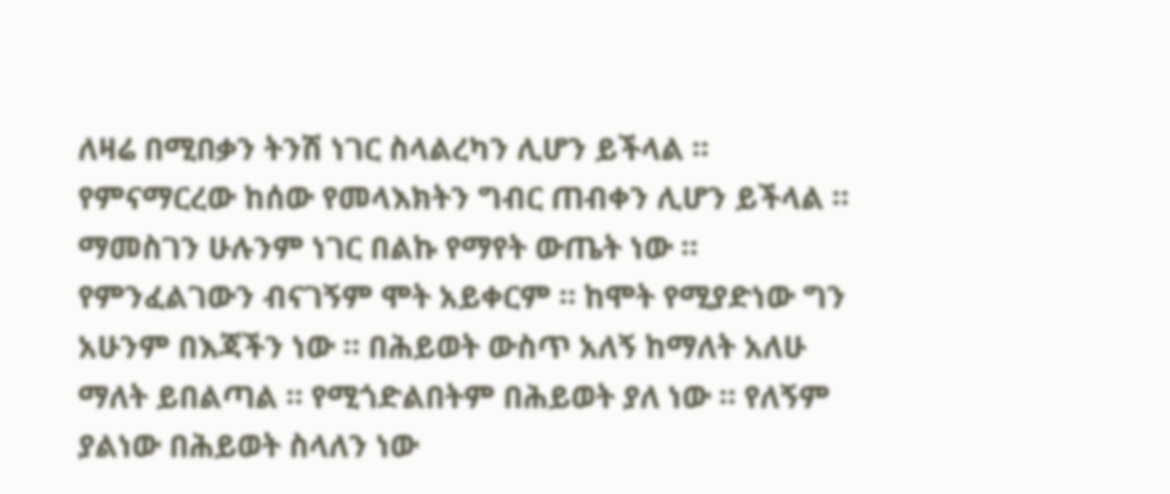ለዛሬ በሚበቃን ትንሽ ነገር ስላልረካን ሊሆን ይችላል ። የምናማርረው ከሰው የመላእክትን ግብር ጠብቀን ሊሆን ይችላል ። ማመስገን ሁሉንም ነገር በልኩ የማየት ውጤት ነው ። የምንፈልገውን ብናገኝም ሞት አይቀርም ። ከሞት የሚያድነው ግን አሁንም በእጃችን ነው ። በሕይወት ውስጥ አለኝ ከማለት አለሁ ማለት ይበልጣል ። የሚጎድልበትም በሕይወት ያለ ነው ። የለኝም ያልነው በሕይወት ስላለን ነው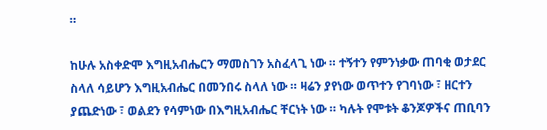።

ከሁሉ አስቀድሞ እግዚአብሔርን ማመስገን አስፈላጊ ነው ። ተኝተን የምንነቃው ጠባቂ ወታደር ስላለ ሳይሆን እግዚአብሔር በመንበሩ ስላለ ነው ። ዛሬን ያየነው ወጥተን የገባነው ፣ ዘርተን ያጨድነው ፣ ወልደን የሳምነው በእግዚአብሔር ቸርነት ነው ። ካሉት የሞቱት ቆንጆዎችና ጠቢባን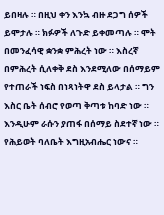ይበዛሉ ። በዚህ ቀን እንኳ ብዙ ደጋግ ሰዎች ይሞታሉ ። ክፉዎች ለጉድ ይቀመጣሉ ። ሞት በመንፈሳዊ ቋንቋ ምሕረት ነው ። እስረኛ በምሕረት ሲለቀቅ ደስ እንደሚለው በሰማይም የተጠራች ነፍስ በነጻነትዋ ደስ ይላታል ። ግን እስር ቤት ሰብሮ የወጣ ቅጣቱ ከባድ ነው ። እንዲሁም ራሱን ያጠፋ በሰማይ ስደተኛ ነው ። የሕይወት ባለቤት እግዚአብሔር ነውና ።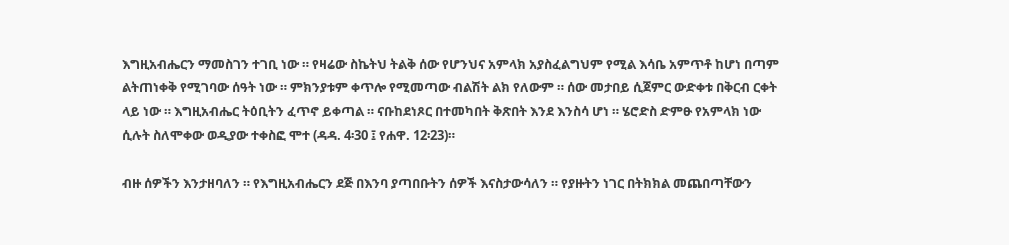እግዚአብሔርን ማመስገን ተገቢ ነው ። የዛሬው ስኬትህ ትልቅ ሰው የሆንህና አምላክ አያስፈልግህም የሚል እሳቤ አምጥቶ ከሆነ በጣም ልትጠነቀቅ የሚገባው ሰዓት ነው ። ምክንያቱም ቀጥሎ የሚመጣው ብልሽት ልክ የለውም ። ሰው መታበይ ሲጀምር ውድቀቱ በቅርብ ርቀት ላይ ነው ። እግዚአብሔር ትዕቢትን ፈጥኖ ይቀጣል ። ናቡከደነጾር በተመካበት ቅጽበት እንደ እንስሳ ሆነ ። ሄሮድስ ድምፁ የአምላክ ነው ሲሉት ስለሞቀው ወዲያው ተቀስፎ ሞተ (ዳዳ. 4፡30 ፤ የሐዋ. 12፡23)።

ብዙ ሰዎችን እንታዘባለን ። የእግዚአብሔርን ደጅ በእንባ ያጣበቡትን ሰዎች እናስታውሳለን ። የያዙትን ነገር በትክክል መጨበጣቸውን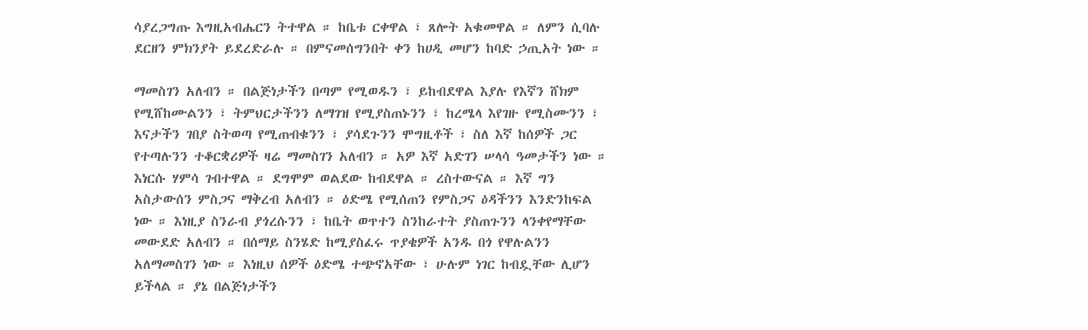ሳያረጋግጡ እግዚአብሔርን ትተዋል ። ከቤቱ ርቀዋል ፣ ጸሎት አቁመዋል ። ለምን ሲባሉ ደርዘን ምክንያት ይደረድራሉ ። በምናመሰግንበት ቀን ከሀዲ መሆን ከባድ ኃጢአት ነው ።

ማመስገን አለብን ። በልጅነታችን በጣም የሚወዱን ፣ ይከብደዋል እያሉ የእኛን ሸክም የሚሸከሙልንን ፣ ትምህርታችንን ለማገዝ የሚያስጠኑንን ፣ ከረሜላ እየገዙ የሚስሙንን ፣ እናታችን ገበያ ስትወጣ የሚጠብቁንን ፣ ያሳደጉንን ሞግዚቶች ፣ ስለ እኛ ከሰዎች ጋር የተጣሉንን ተቆርቋሪዎች ዛሬ ማመስገን አለብን ። አዎ እኛ አድገን ሠላሳ ዓመታችን ነው ። እነርሱ ሃምሳ ገብተዋል ። ደግሞም ወልደው ከብደዋል ። ረስተውናል ። እኛ ግን አስታውሰን ምስጋና ማቅረብ አለብን ። ዕድሜ የሚሰጠን የምስጋና ዕዳችንን እንድንከፍል ነው ። እነዚያ ስንራብ ያጎረሱንን ፣ ከቤት ወጥተን ስንከራተት ያስጠጉንን ላንቀየማቸው መውደድ አለብን ። በሰማይ ስንሄድ ከሚያስፈሩ ጥያቄዎች አንዱ በጎ የዋሉልንን አለማመስገን ነው ። እነዚህ ሰዎች ዕድሜ ተጭኖአቸው ፣ ሁሉም ነገር ከብዷቸው ሊሆን ይችላል ። ያኔ በልጅነታችን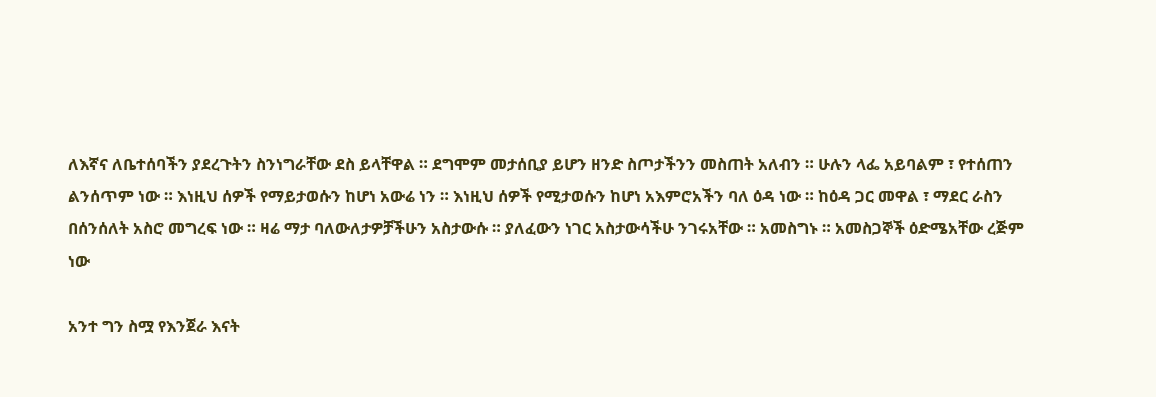ለእኛና ለቤተሰባችን ያደረጉትን ስንነግራቸው ደስ ይላቸዋል ። ደግሞም መታሰቢያ ይሆን ዘንድ ስጦታችንን መስጠት አለብን ። ሁሉን ላፌ አይባልም ፣ የተሰጠን ልንሰጥም ነው ። እነዚህ ሰዎች የማይታወሱን ከሆነ አውሬ ነን ። እነዚህ ሰዎች የሚታወሱን ከሆነ አእምሮአችን ባለ ዕዳ ነው ። ከዕዳ ጋር መዋል ፣ ማደር ራስን በሰንሰለት አስሮ መግረፍ ነው ። ዛሬ ማታ ባለውለታዎቻችሁን አስታውሱ ። ያለፈውን ነገር አስታውሳችሁ ንገሩአቸው ። አመስግኑ ። አመስጋኞች ዕድሜአቸው ረጅም ነው

አንተ ግን ስሟ የእንጀራ እናት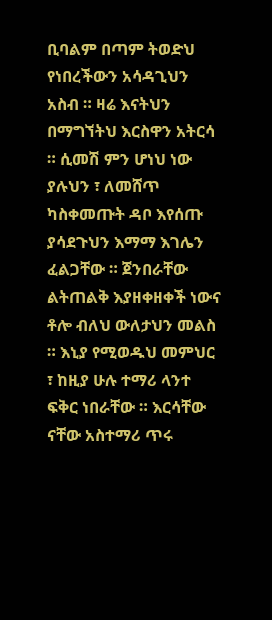ቢባልም በጣም ትወድህ የነበረችውን አሳዳጊህን አስብ ። ዛሬ እናትህን በማግኘትህ እርስዋን አትርሳ ። ሲመሽ ምን ሆነህ ነው ያሉህን ፣ ለመሸጥ ካስቀመጡት ዳቦ እየሰጡ ያሳደጉህን እማማ እገሌን ፈልጋቸው ። ጀንበራቸው ልትጠልቅ እያዘቀዘቀች ነውና ቶሎ ብለህ ውለታህን መልስ ። እኒያ የሚወዱህ መምህር ፣ ከዚያ ሁሉ ተማሪ ላንተ ፍቅር ነበራቸው ። እርሳቸው ናቸው አስተማሪ ጥሩ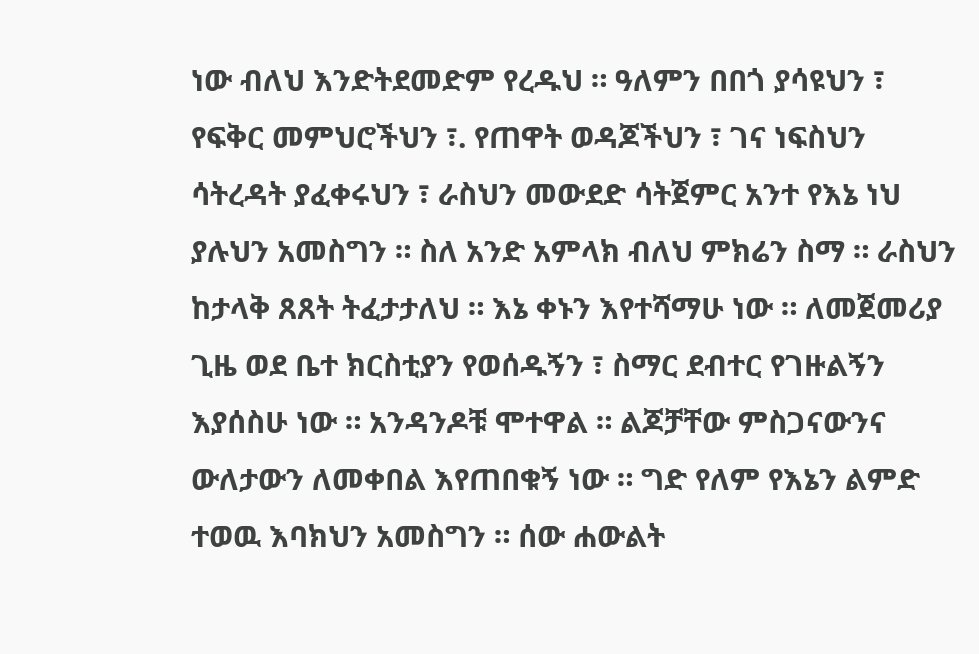ነው ብለህ እንድትደመድም የረዱህ ። ዓለምን በበጎ ያሳዩህን ፣ የፍቅር መምህሮችህን ፣. የጠዋት ወዳጆችህን ፣ ገና ነፍስህን ሳትረዳት ያፈቀሩህን ፣ ራስህን መውደድ ሳትጀምር አንተ የእኔ ነህ ያሉህን አመስግን ። ስለ አንድ አምላክ ብለህ ምክሬን ስማ ። ራስህን ከታላቅ ጸጸት ትፈታታለህ ። እኔ ቀኑን እየተሻማሁ ነው ። ለመጀመሪያ ጊዜ ወደ ቤተ ክርስቲያን የወሰዱኝን ፣ ስማር ደብተር የገዙልኝን እያሰስሁ ነው ። አንዳንዶቹ ሞተዋል ። ልጆቻቸው ምስጋናውንና ውለታውን ለመቀበል እየጠበቁኝ ነው ። ግድ የለም የእኔን ልምድ ተወዉ እባክህን አመስግን ። ሰው ሐውልት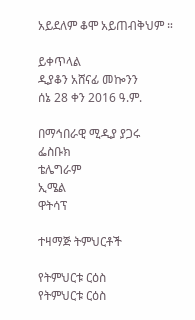አይደለም ቆሞ አይጠብቅህም ።

ይቀጥላል
ዲያቆን አሸናፊ መኰንን
ሰኔ 28 ቀን 2016 ዓ.ም.

በማኅበራዊ ሚዲያ ያጋሩ
ፌስቡክ
ቴሌግራም
ኢሜል
ዋትሳፕ

ተዛማጅ ትምህርቶች

የትምህርቱ ርዕስ
የትምህርቱ ርዕስ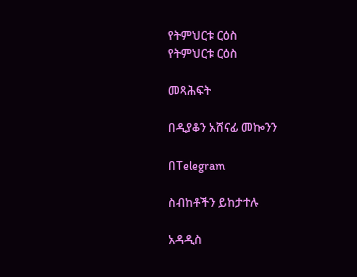የትምህርቱ ርዕስ
የትምህርቱ ርዕስ

መጻሕፍት

በዲያቆን አሸናፊ መኰንን

በTelegram

ስብከቶችን ይከታተሉ

አዳዲስ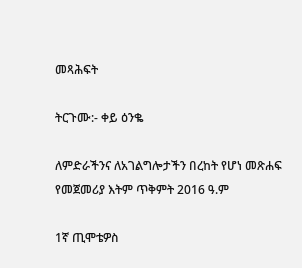መጻሕፍት

ትርጉሙ:- ቀይ ዕንቈ

ለምድራችንና ለአገልግሎታችን በረከት የሆነ መጽሐፍ
የመጀመሪያ እትም ጥቅምት 2016 ዓ.ም

1ኛ ጢሞቴዎስ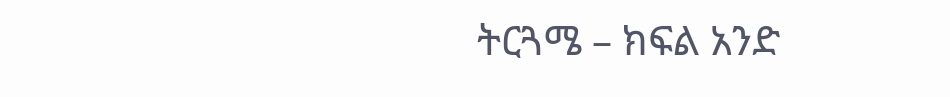ትርጓሜ – ክፍል አንድ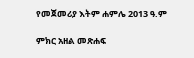የመጀመሪያ እትም ሐምሌ 2013 ዓ.ም

ምክር አዘል መጽሐፍ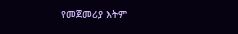የመጀመሪያ እትም